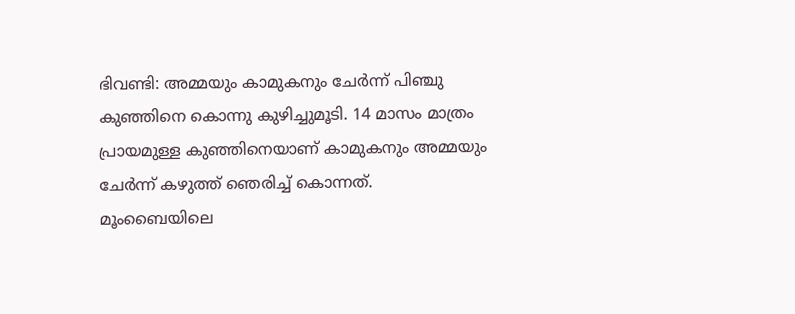ഭിവണ്ടി: അമ്മയും കാമുകനും ചേര്‍ന്ന് പിഞ്ചു കുഞ്ഞിനെ കൊന്നു കുഴിച്ചുമൂടി. 14 മാസം മാത്രം പ്രായമുള്ള കുഞ്ഞിനെയാണ് കാമുകനും അമ്മയും ചേര്‍ന്ന് കഴുത്ത് ഞെരിച്ച് കൊന്നത്. മൂംബൈയിലെ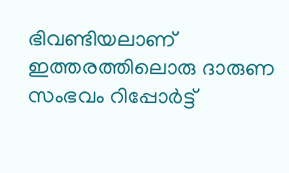ഭിവണ്ടിയലാണ് ഇത്തരത്തിലൊരു ദാരുണ സംഭവം റിപ്പോര്‍ട്ട്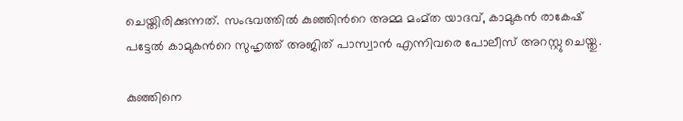ചെയ്തിരിക്കുന്നത്. സംഭവത്തില്‍ കുഞ്ഞിന്‍റെ അമ്മ മംമ്ത യാദവ്, കാമുകന്‍ രാകേഷ് പട്ടേല്‍ കാമുകന്‍റെ സുഹൃത്ത് അജിത് പാസ്വാന്‍ എന്നിവരെ പോലീസ് അറസ്റ്റു ചെയ്തു.

കുഞ്ഞിനെ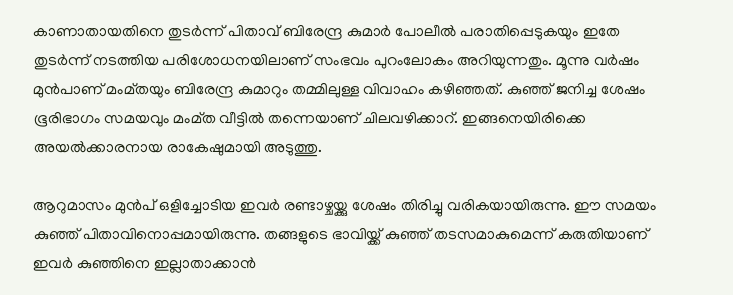കാണാതായതിനെ തുടര്‍ന്ന് പിതാവ് ബിരേന്ദ്ര കുമാര്‍ പോലീല്‍ പരാതിപ്പെടുകയും ഇതേ തുടര്‍ന്ന് നടത്തിയ പരിശോധനയിലാണ് സംഭവം പുറംലോകം അറിയുന്നതും. മൂന്നു വര്‍ഷം മുന്‍പാണ് മംമ്തയും ബിരേന്ദ്ര കുമാറും തമ്മിലുള്ള വിവാഹം കഴിഞ്ഞത്. കുഞ്ഞ് ജനിച്ച ശേഷം ഭൂരിഭാഗം സമയവും മംമ്ത വീട്ടില്‍ തന്നെയാണ് ചിലവഴിക്കാറ്. ഇങ്ങനെയിരിക്കെ അയല്‍ക്കാരനായ രാകേഷുമായി അടുത്തു.

ആറുമാസം മുന്‍പ് ഒളിച്ചോടിയ ഇവര്‍ രണ്ടാഴ്ചയ്ക്കു ശേഷം തിരിച്ചു വരികയായിരുന്നു. ഈ സമയം കുഞ്ഞ് പിതാവിനൊപ്പമായിരുന്നു. തങ്ങളുടെ ഭാവിയ്ക്ക് കുഞ്ഞ് തടസമാകുമെന്ന് കരുതിയാണ് ഇവര്‍ കുഞ്ഞിനെ ഇല്ലാതാക്കാന്‍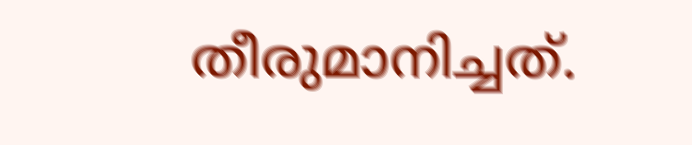തീരുമാനിച്ചത്.